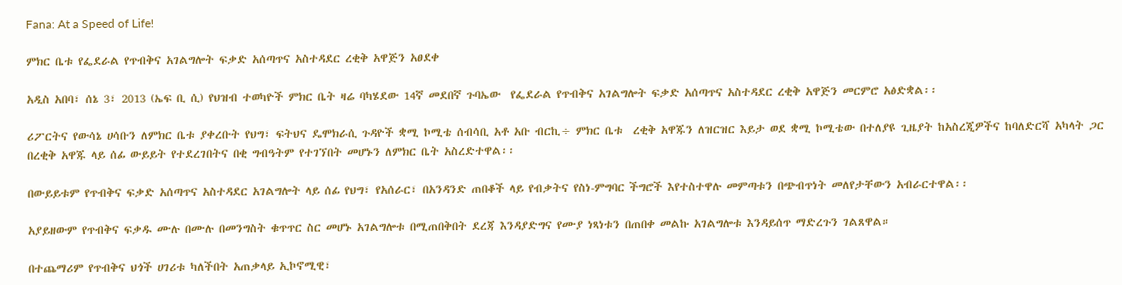Fana: At a Speed of Life!

ምክር ቤቱ የፌደራል የጥብቅና አገልግሎት ፍቃድ አሰጣጥና አስተዳደር ረቂቅ አዋጅን አፀደቀ

አዲስ አበባ፣ ሰኔ 3፣ 2013 (ኤፍ ቢ ሲ) የህዝብ ተወካዮች ምክር ቤት ዛሬ ባካሄደው 14ኛ መደበኛ ጉባኤው  የፌደራል የጥብቅና አገልግሎት ፍቃድ አሰጣጥና አስተዳደር ረቂቅ አዋጅን መርምሮ አፅድቋል፡፡

ሪፖርትና የውሳኔ ሀሳቡን ለምክር ቤቱ ያቀረቡት የህግ፣ ፍትህና ዴሞክራሲ ጉዳዮች ቋሚ ኮሚቴ ሰብሳቢ አቶ አቡ ብርኪ÷ ምክር ቤቱ  ረቂቅ አዋጁን ለዝርዝር እይታ ወደ ቋሚ ኮሚቴው በተለያዩ ጊዜያት ከአስረጂዎችና ከባለድርሻ አካላት ጋር በረቂቅ አዋጁ ላይ ሰፊ ውይይት የተደረገበትና በቂ ግብዓትም የተገኘበት መሆኑን ለምክር ቤት አስረድተዋል፡፡

በውይይቱም የጥብቅና ፍቃድ አሰጣጥና አስተዳደር አገልግሎት ላይ ሰፊ የህግ፣ የአሰራር፣ በአንዳንድ ጠበቆች ላይ የብቃትና የስነ-ምግባር ችግሮች እየተስተዋሉ መምጣቱን በጭብጥነት መለየታቸውን አብራርተዋል፡፡

አያይዘውም የጥብቅና ፍቃዱ ሙሉ በሙሉ በመንግስት ቁጥጥር ስር መሆኑ አገልግሎቱ በሚጠበቅበት ደረጃ እንዳያድግና የሙያ ነጻነቱን በጠበቀ መልኩ አገልግሎቱ እንዳይሰጥ ማድረጉን ገልጸዋል።

በተጨማሪም የጥብቅና ህጎች ሀገሪቱ ካለችበት አጠቃላይ ኢኮኖሚዊ፣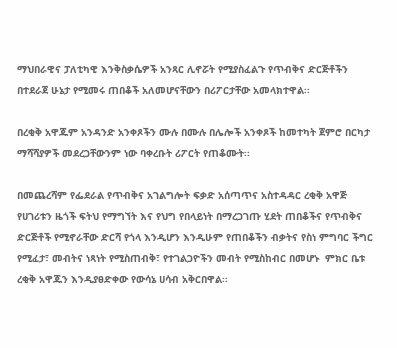ማህበራዊና ፓለቲካዊ እንቅስቃሴዎች አንጻር ሊኖሯት የሚያስፈልጉ የጥብቅና ድርጅቶችን በተደራጀ ሁኔታ የሚመሩ ጠበቆች አለመሆናቸውን በሪፖርታቸው አመላክተዋል፡፡

በረቂቅ አዋጁም አንዳንድ አንቀጾችን ሙሉ በሙሉ በሌሎች አንቀጾች ከመተካት ጀምሮ በርካታ ማሻሻያዎች መደረጋቸውንም ነው ባቀረቡት ሪፖርት የጠቆሙት፡፡

በመጨረሻም የፌደራል የጥብቅና አገልግሎት ፍቃድ አሰጣጥና አስተዳዳር ረቂቅ አዋጅ የሀገሪቱን ዜጎች ፍትህ የማግኘት እና የህግ የበላይነት በማረጋገጡ ሂደት ጠበቆችና የጥብቅና ድርጅቶች የሚኖራቸው ድርሻ የጎላ እንዲሆን እንዲሁም የጠበቆችን ብቃትና የስነ ምግባር ችግር የሚፈታ፣ መብትና ነጻነት የሚስጠብቅ፣ የተገልጋዮችን መብት የሚስከብር በመሆኑ  ምክር ቤቱ ረቂቅ አዋጁን እንዲያፀድቀው የውሳኔ ሀሳብ አቅርበዋል፡፡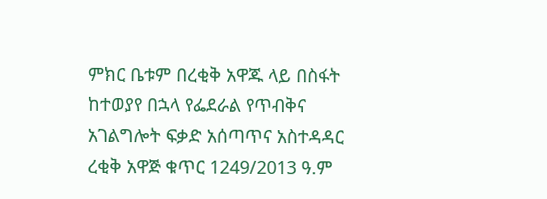ምክር ቤቱም በረቂቅ አዋጁ ላይ በስፋት ከተወያየ በኋላ የፌደራል የጥብቅና አገልግሎት ፍቃድ አሰጣጥና አስተዳዳር ረቂቅ አዋጅ ቁጥር 1249/2013 ዓ.ም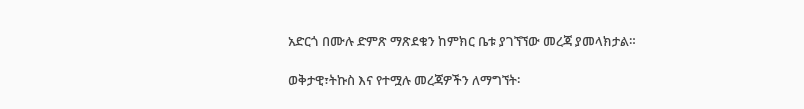አድርጎ በሙሉ ድምጽ ማጽደቁን ከምክር ቤቱ ያገኘኘው መረጃ ያመላክታል።

ወቅታዊ፣ትኩስ እና የተሟሉ መረጃዎችን ለማግኘት፡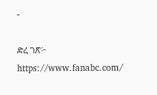-

ድረ ገጽ፦ https://www.fanabc.com/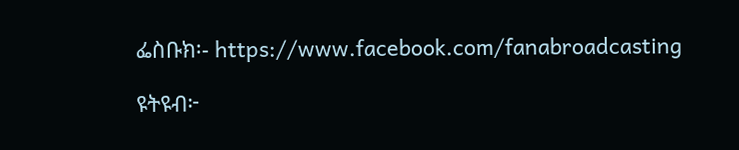ፌስቡክ፡- https://www.facebook.com/fanabroadcasting

ዩትዩብ፦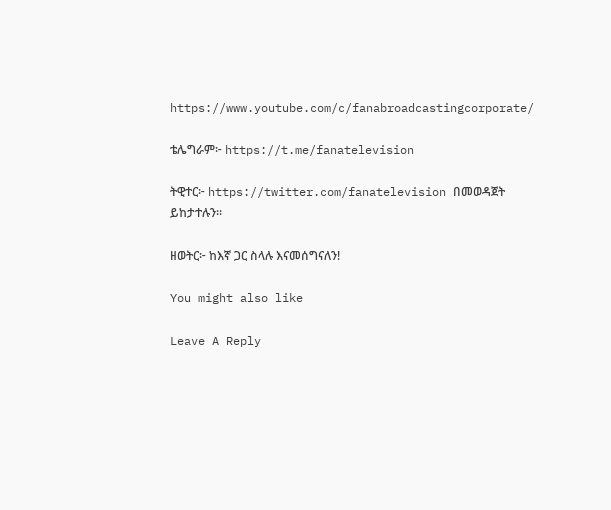https://www.youtube.com/c/fanabroadcastingcorporate/

ቴሌግራም፦ https://t.me/fanatelevision

ትዊተር፦ https://twitter.com/fanatelevision በመወዳጀት ይከታተሉን፡፡

ዘወትር፦ ከእኛ ጋር ስላሉ እናመሰግናለን!

You might also like

Leave A Reply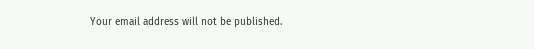Your email address will not be published.